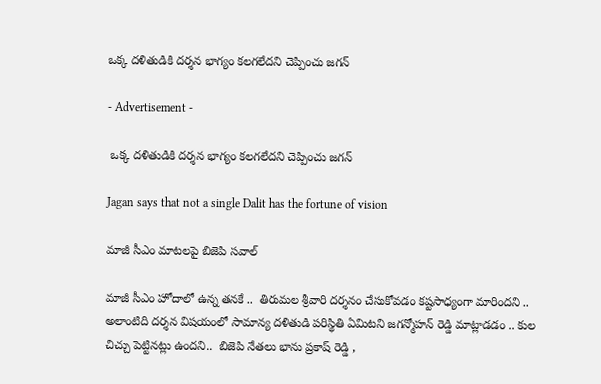ఒక్క దళితుడికి దర్శన భాగ్యం కలగలేదని చెప్పించు జగన్

- Advertisement -

 ఒక్క దళితుడికి దర్శన భాగ్యం కలగలేదని చెప్పించు జగన్

Jagan says that not a single Dalit has the fortune of vision

మాజీ సీఎం మాటలపై బిజెపి సవాల్

మాజీ సీఎం హోదాలో ఉన్న తనకే ..  తిరుమల శ్రీవారి దర్శనం చేసుకోవడం కష్టసాధ్యంగా మారిందని .. అలాంటిది దర్శన విషయంలో సామాన్య దళితుడి పరిస్థితి ఏమిటని జగన్మోహన్ రెడ్డి మాట్లాడడం .. కుల చిచ్చు పెట్టినట్లు ఉందని..  బిజెపి నేతలు భాను ప్రకాష్ రెడ్డి ,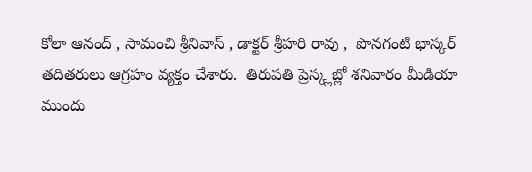కోలా ఆనంద్ , సామంచి శ్రీనివాస్ , డాక్టర్ శ్రీహరి రావు ,  పొనగంటి భాస్కర్ తదితరులు ఆగ్రహం వ్యక్తం చేశారు.  తిరుపతి ప్రెస్క్లబ్లో శనివారం మీడియా ముందు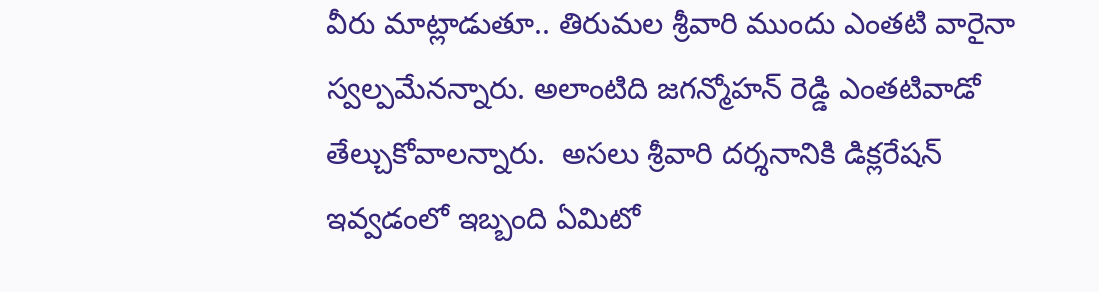వీరు మాట్లాడుతూ.. తిరుమల శ్రీవారి ముందు ఎంతటి వారైనా స్వల్పమేనన్నారు. అలాంటిది జగన్మోహన్ రెడ్డి ఎంతటివాడో తేల్చుకోవాలన్నారు.  అసలు శ్రీవారి దర్శనానికి డిక్లరేషన్ ఇవ్వడంలో ఇబ్బంది ఏమిటో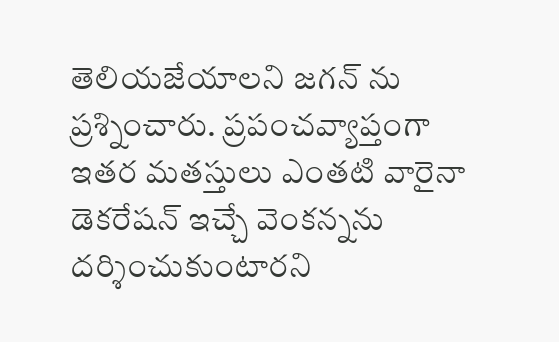తెలియజేయాలని జగన్ ను ప్రశ్నించారు. ప్రపంచవ్యాప్తంగా  ఇతర మతస్తులు ఎంతటి వారైనా డెకరేషన్ ఇచ్చే వెంకన్నను దర్శించుకుంటారని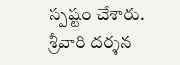స్పష్టం చేశారు.  శ్రీవారి దర్శన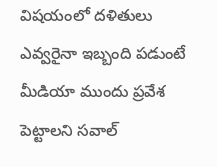విషయంలో దళితులు ఎవ్వరైనా ఇబ్బంది పడుంటే మీడియా ముందు ప్రవేశ  పెట్టాలని సవాల్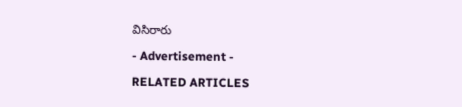విసిరారు

- Advertisement -

RELATED ARTICLES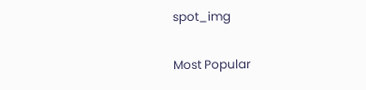spot_img

Most Popular